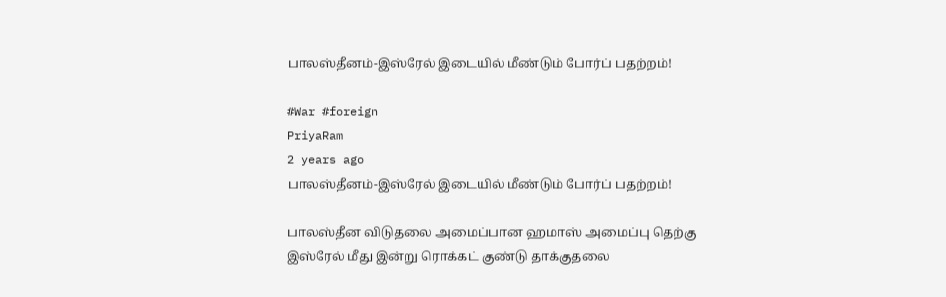பாலஸ்தீனம்-இஸ்ரேல் இடையில் மீண்டும் போர்ப் பதற்றம்!

#War #foreign
PriyaRam
2 years ago
பாலஸ்தீனம்-இஸ்ரேல் இடையில் மீண்டும் போர்ப் பதற்றம்!

பாலஸ்தீன விடுதலை அமைப்பான ஹமாஸ் அமைப்பு தெற்கு இஸ்ரேல் மீது இன்று ரொக்கட் குண்டு தாக்குதலை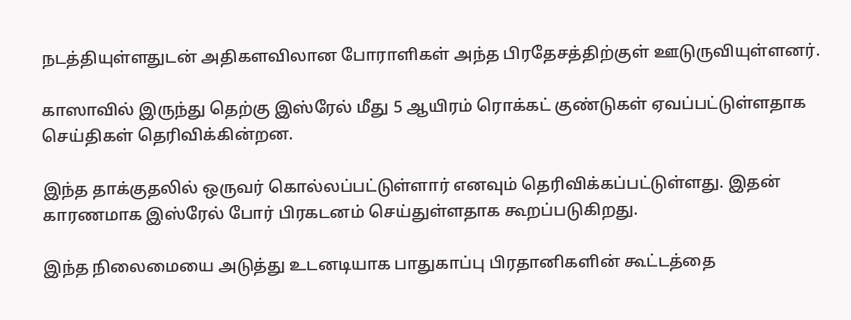நடத்தியுள்ளதுடன் அதிகளவிலான போராளிகள் அந்த பிரதேசத்திற்குள் ஊடுருவியுள்ளனர்.

காஸாவில் இருந்து தெற்கு இஸ்ரேல் மீது 5 ஆயிரம் ரொக்கட் குண்டுகள் ஏவப்பட்டுள்ளதாக செய்திகள் தெரிவிக்கின்றன.

இந்த தாக்குதலில் ஒருவர் கொல்லப்பட்டுள்ளார் எனவும் தெரிவிக்கப்பட்டுள்ளது. இதன் காரணமாக இஸ்ரேல் போர் பிரகடனம் செய்துள்ளதாக கூறப்படுகிறது.

இந்த நிலைமையை அடுத்து உடனடியாக பாதுகாப்பு பிரதானிகளின் கூட்டத்தை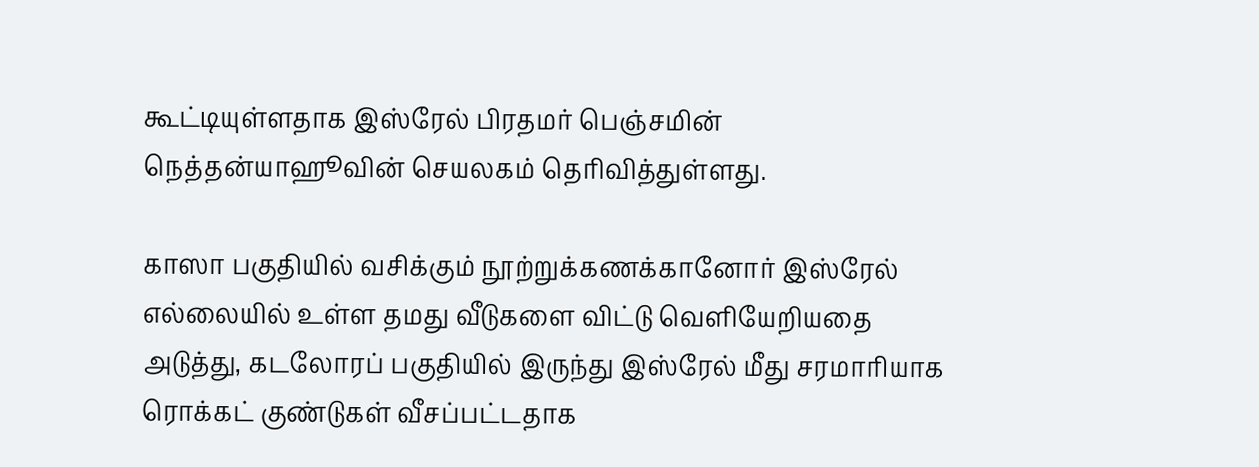கூட்டியுள்ளதாக இஸ்ரேல் பிரதமர் பெஞ்சமின் நெத்தன்யாஹூவின் செயலகம் தெரிவித்துள்ளது.

காஸா பகுதியில் வசிக்கும் நூற்றுக்கணக்கானோர் இஸ்ரேல் எல்லையில் உள்ள தமது வீடுகளை விட்டு வெளியேறியதை அடுத்து, கடலோரப் பகுதியில் இருந்து இஸ்ரேல் மீது சரமாரியாக ரொக்கட் குண்டுகள் வீசப்பட்டதாக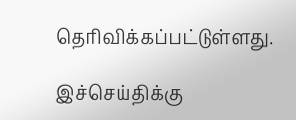தெரிவிக்கப்பட்டுள்ளது.

இச்செய்திக்கு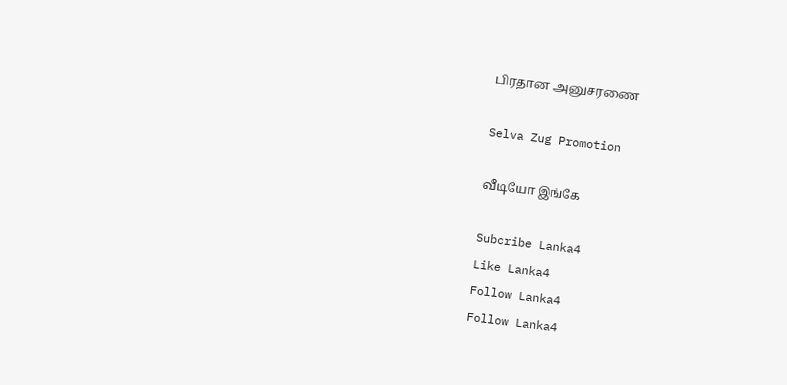பிரதான அனுசரணை

Selva Zug Promotion

வீடியோ இங்கே

Subcribe Lanka4
Like Lanka4
Follow Lanka4
Follow Lanka4